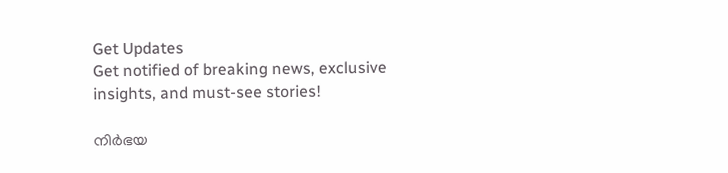Get Updates
Get notified of breaking news, exclusive insights, and must-see stories!

നിര്‍ഭയ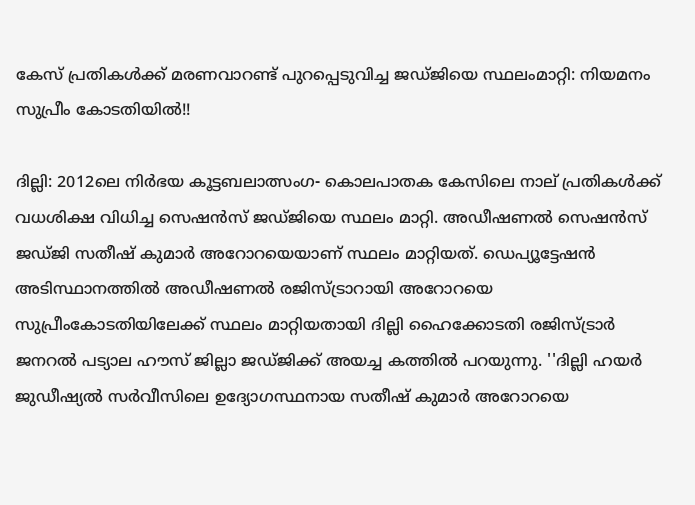കേസ് പ്രതികള്‍ക്ക് മരണവാറണ്ട് പുറപ്പെടുവിച്ച ജഡ്ജിയെ സ്ഥലംമാറ്റി: നിയമനം സുപ്രീം കോടതിയിൽ!!

ദില്ലി: 2012ലെ നിര്‍ഭയ കൂട്ടബലാത്സംഗ- കൊലപാതക കേസിലെ നാല് പ്രതികള്‍ക്ക് വധശിക്ഷ വിധിച്ച സെഷന്‍സ് ജഡ്ജിയെ സ്ഥലം മാറ്റി. അഡീഷണല്‍ സെഷന്‍സ് ജഡ്ജി സതീഷ് കുമാര്‍ അറോറയെയാണ് സ്ഥലം മാറ്റിയത്. ഡെപ്യൂട്ടേഷന്‍ അടിസ്ഥാനത്തില്‍ അഡീഷണല്‍ രജിസ്ട്രാറായി അറോറയെ സുപ്രീംകോടതിയിലേക്ക് സ്ഥലം മാറ്റിയതായി ദില്ലി ഹൈക്കോടതി രജിസ്ട്രാര്‍ ജനറല്‍ പട്യാല ഹൗസ് ജില്ലാ ജഡ്ജിക്ക് അയച്ച കത്തില്‍ പറയുന്നു. ''ദില്ലി ഹയര്‍ ജുഡീഷ്യല്‍ സര്‍വീസിലെ ഉദ്യോഗസ്ഥനായ സതീഷ് കുമാര്‍ അറോറയെ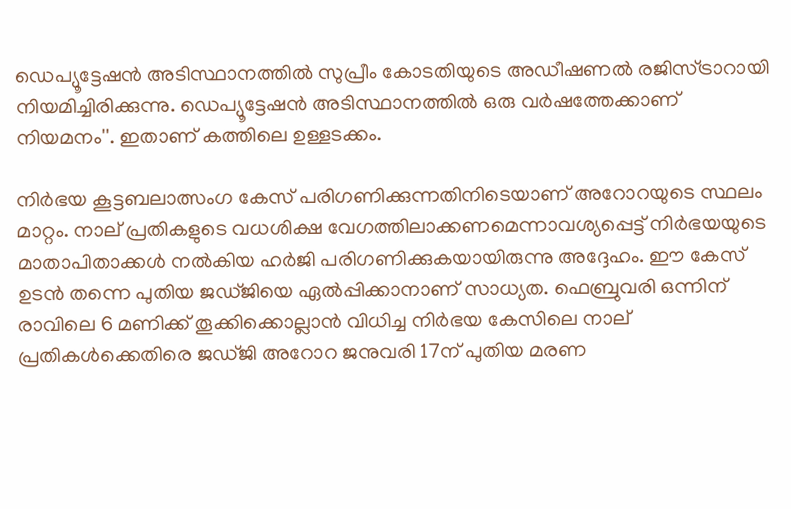ഡെപ്യൂട്ടേഷന്‍ അടിസ്ഥാനത്തില്‍ സുപ്രീം കോടതിയുടെ അഡീഷണല്‍ രജിസ്ട്രാറായി നിയമിച്ചിരിക്കുന്നു. ഡെപ്യൂട്ടേഷന്‍ അടിസ്ഥാനത്തില്‍ ഒരു വര്‍ഷത്തേക്കാണ് നിയമനം''. ഇതാണ് കത്തിലെ ഉള്ളടക്കം.

നിര്‍ഭയ കൂട്ടബലാത്സംഗ കേസ് പരിഗണിക്കുന്നതിനിടെയാണ് അറോറയുടെ സ്ഥലം മാറ്റം. നാല് പ്രതികളുടെ വധശിക്ഷ വേഗത്തിലാക്കണമെന്നാവശ്യപ്പെട്ട് നിര്‍ഭയയുടെ മാതാപിതാക്കള്‍ നല്‍കിയ ഹർജി പരിഗണിക്കുകയായിരുന്നു അദ്ദേഹം. ഈ കേസ് ഉടന്‍ തന്നെ പുതിയ ജഡ്ജിയെ ഏല്‍പ്പിക്കാനാണ് സാധ്യത. ഫെബ്രുവരി ഒന്നിന് രാവിലെ 6 മണിക്ക് തൂക്കിക്കൊല്ലാന്‍ വിധിച്ച നിര്‍ഭയ കേസിലെ നാല് പ്രതികള്‍ക്കെതിരെ ജഡ്ജി അറോറ ജനുവരി 17ന് പുതിയ മരണ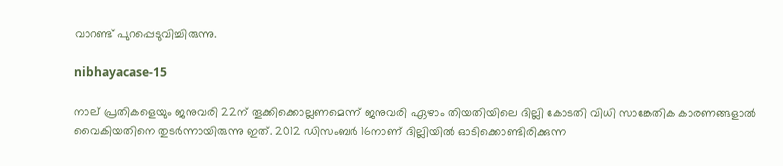വാറണ്ട് പുറപ്പെടുവിച്ചിരുന്നു.

nibhayacase-15

നാല് പ്രതികളെയും ജനുവരി 22ന് തൂക്കിക്കൊല്ലണമെന്ന് ജനുവരി ഏഴാം തിയതിയിലെ ദില്ലി കോടതി വിധി സാങ്കേതിക കാരണങ്ങളാല്‍ വൈകിയതിനെ തുടര്‍ന്നായിരുന്നു ഇത്. 2012 ഡിസംബര്‍ 16നാണ് ദില്ലിയിൽ ഓടിക്കൊണ്ടിരിക്കുന്ന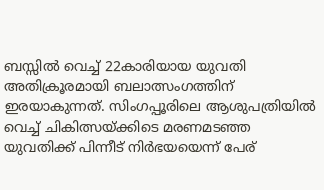ബസ്സില്‍ വെച്ച് 22കാരിയായ യുവതി അതിക്രൂരമായി ബലാത്സംഗത്തിന് ഇരയാകുന്നത്. സിംഗപ്പൂരിലെ ആശുപത്രിയില്‍ വെച്ച് ചികിത്സയ്ക്കിടെ മരണമടഞ്ഞ യുവതിക്ക് പിന്നീട് നിര്‍ഭയയെന്ന് പേര്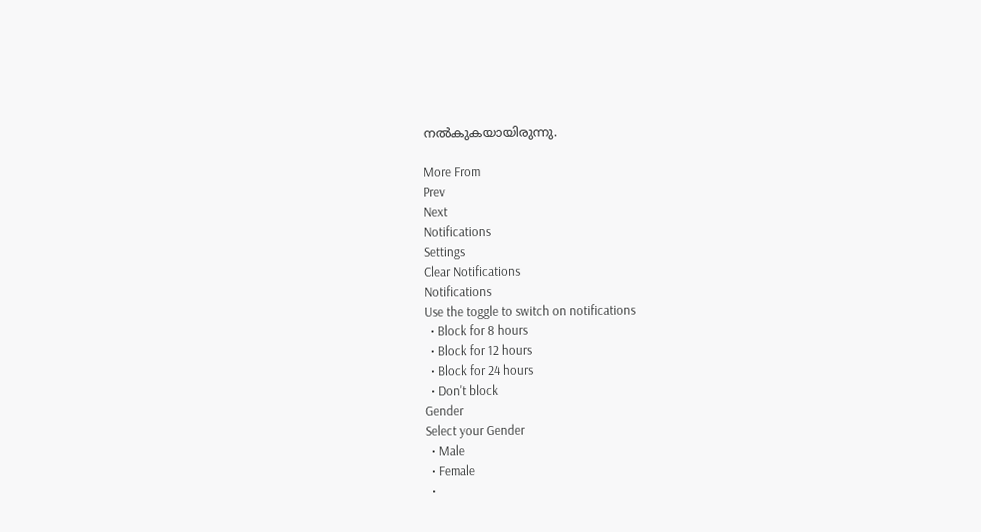നല്‍കുകയായിരുന്നു.

More From
Prev
Next
Notifications
Settings
Clear Notifications
Notifications
Use the toggle to switch on notifications
  • Block for 8 hours
  • Block for 12 hours
  • Block for 24 hours
  • Don't block
Gender
Select your Gender
  • Male
  • Female
  •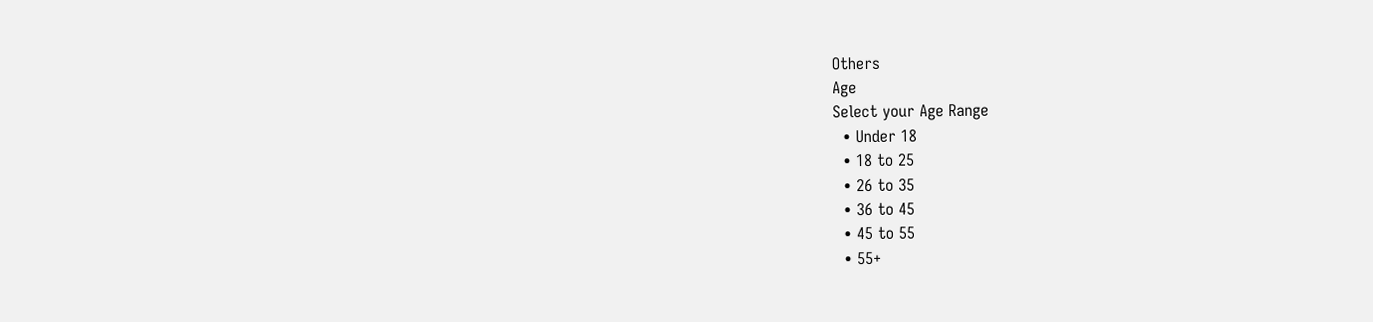Others
Age
Select your Age Range
  • Under 18
  • 18 to 25
  • 26 to 35
  • 36 to 45
  • 45 to 55
  • 55+